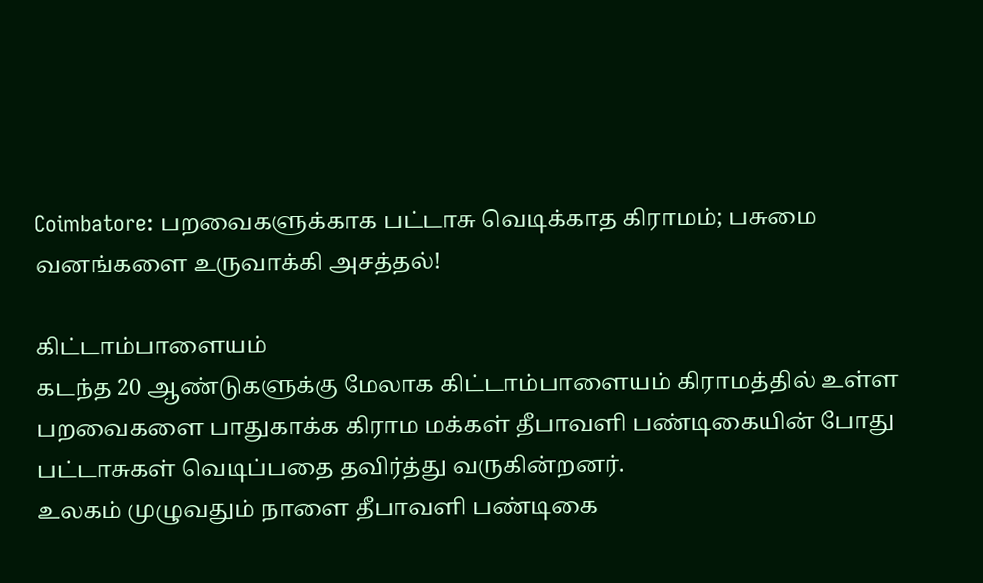Coimbatore: பறவைகளுக்காக பட்டாசு வெடிக்காத கிராமம்; பசுமை வனங்களை உருவாக்கி அசத்தல்!

கிட்டாம்பாளையம்
கடந்த 20 ஆண்டுகளுக்கு மேலாக கிட்டாம்பாளையம் கிராமத்தில் உள்ள பறவைகளை பாதுகாக்க கிராம மக்கள் தீபாவளி பண்டிகையின் போது பட்டாசுகள் வெடிப்பதை தவிர்த்து வருகின்றனர்.
உலகம் முழுவதும் நாளை தீபாவளி பண்டிகை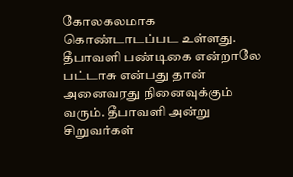கோலகலமாக கொண்டாடப்பட உள்ளது. தீபாவளி பண்டிகை என்றாலே பட்டாசு என்பது தான் அனைவரது நினைவுக்கும் வரும். தீபாவளி அன்று சிறுவர்கள்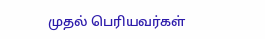முதல் பெரியவர்கள்